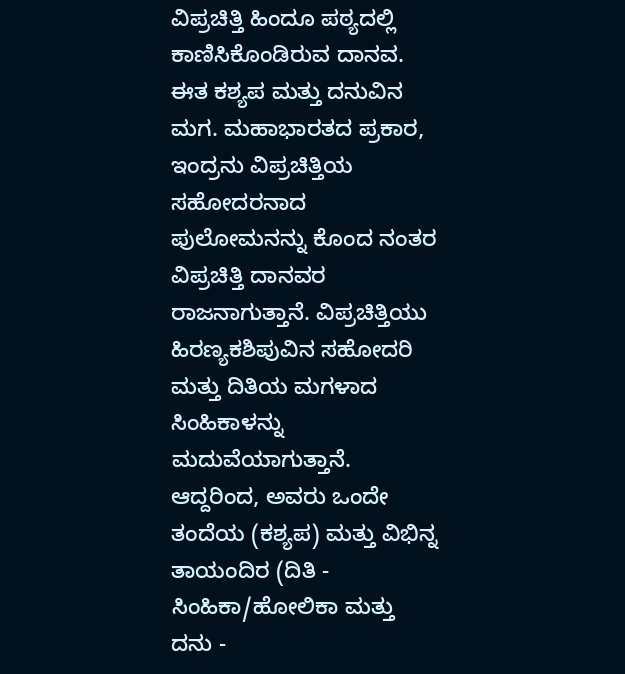ವಿಪ್ರಚಿತ್ತಿ ಹಿಂದೂ ಪಠ್ಯದಲ್ಲಿ ಕಾಣಿಸಿಕೊಂಡಿರುವ ದಾನವ. ಈತ ಕಶ್ಯಪ ಮತ್ತು ದನುವಿನ ಮಗ. ಮಹಾಭಾರತದ ಪ್ರಕಾರ, ಇಂದ್ರನು ವಿಪ್ರಚಿತ್ತಿಯ ಸಹೋದರನಾದ ಪುಲೋಮನನ್ನು ಕೊಂದ ನಂತರ ವಿಪ್ರಚಿತ್ತಿ ದಾನವರ ರಾಜನಾಗುತ್ತಾನೆ. ವಿಪ್ರಚಿತ್ತಿಯು ಹಿರಣ್ಯಕಶಿಪುವಿನ ಸಹೋದರಿ ಮತ್ತು ದಿತಿಯ ಮಗಳಾದ ಸಿಂಹಿಕಾಳನ್ನು ಮದುವೆಯಾಗುತ್ತಾನೆ. ಆದ್ದರಿಂದ, ಅವರು ಒಂದೇ ತಂದೆಯ (ಕಶ್ಯಪ) ಮತ್ತು ವಿಭಿನ್ನ ತಾಯಂದಿರ (ದಿತಿ - ಸಿಂಹಿಕಾ/ಹೋಲಿಕಾ ಮತ್ತು ದನು -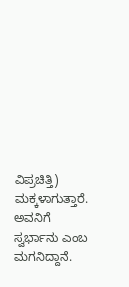ವಿಪ್ರಚಿತ್ತಿ) ಮಕ್ಕಳಾಗುತ್ತಾರೆ. ಅವನಿಗೆ ಸ್ವರ್ಭಾನು ಎಂಬ ಮಗನಿದ್ದಾನೆ.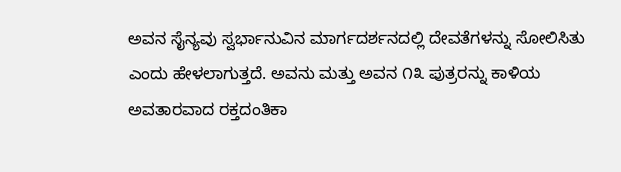ಅವನ ಸೈನ್ಯವು ಸ್ವರ್ಭಾನುವಿನ ಮಾರ್ಗದರ್ಶನದಲ್ಲಿ ದೇವತೆಗಳನ್ನು ಸೋಲಿಸಿತು ಎಂದು ಹೇಳಲಾಗುತ್ತದೆ. ಅವನು ಮತ್ತು ಅವನ ೧೩ ಪುತ್ರರನ್ನು ಕಾಳಿಯ ಅವತಾರವಾದ ರಕ್ತದಂತಿಕಾ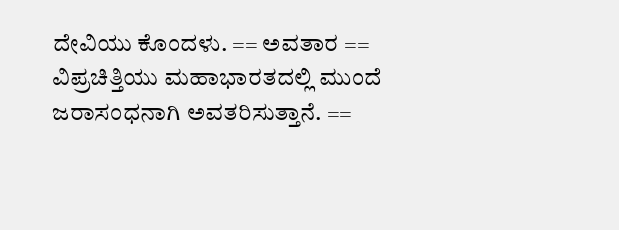ದೇವಿಯು ಕೊಂದಳು. == ಅವತಾರ == ವಿಪ್ರಚಿತ್ತಿಯು ಮಹಾಭಾರತದಲ್ಲಿ ಮುಂದೆ ಜರಾಸಂಧನಾಗಿ ಅವತರಿಸುತ್ತಾನೆ. ==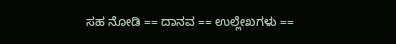ಸಹ ನೋಡಿ == ದಾನವ == ಉಲ್ಲೇಖಗಳು ==